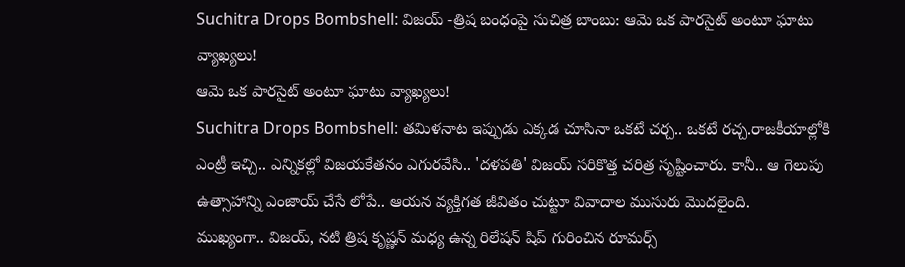Suchitra Drops Bombshell: విజయ్ -త్రిష బంధంపై సుచిత్ర బాంబు: ఆమె ఒక పారసైట్ అంటూ ఘాటు వ్యాఖ్యలు!
ఆమె ఒక పారసైట్ అంటూ ఘాటు వ్యాఖ్యలు!
Suchitra Drops Bombshell: తమిళనాట ఇప్పుడు ఎక్కడ చూసినా ఒకటే చర్చ.. ఒకటే రచ్చ.రాజకీయాల్లోకి ఎంట్రీ ఇచ్చి.. ఎన్నికల్లో విజయకేతనం ఎగురవేసి.. 'దళపతి' విజయ్ సరికొత్త చరిత్ర సృష్టించారు. కానీ.. ఆ గెలుపు ఉత్సాహాన్ని ఎంజాయ్ చేసే లోపే.. ఆయన వ్యక్తిగత జీవితం చుట్టూ వివాదాల ముసురు మొదలైంది.
ముఖ్యంగా.. విజయ్, నటి త్రిష కృష్ణన్ మధ్య ఉన్న రిలేషన్ షిప్ గురించిన రూమర్స్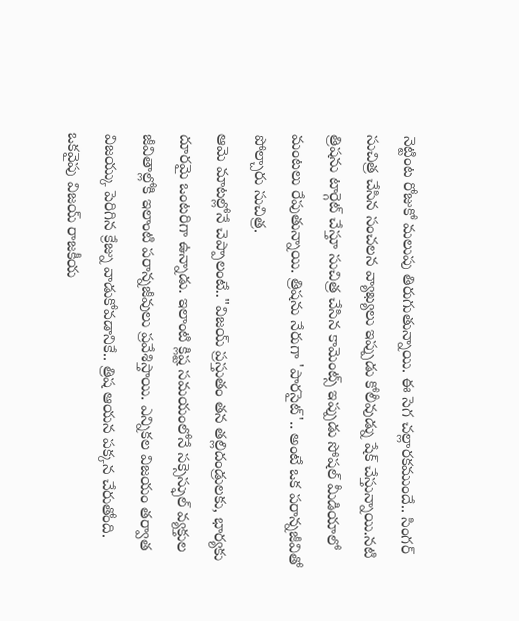నెట్టింట రోజుకో మలుపు తిరుగుతున్నాయి. ఈ సెగ చల్లారకముందే.. సింగర్ సుచిత్ర చేసిన సంచలన వ్యాఖ్యలు ఇప్పుడు కోలీవుడ్ను షేక్ చేస్తున్నాయి.నటి త్రిషను టార్గెట్ చేస్తూ సుచిత్ర చేసిన కామెంట్స్ ఇప్పుడు సోషల్ మీడియాలో మంటలు రేపుతున్నాయి. త్రిషను నేరుగా 'పారసైట్'.. అంటే ఒక పరాన్నజీవితో పోల్చారు సుచిత్ర.
ఆమె మాటల్లోనే చెప్పాలంటే.."విజయ్ ప్రస్తుతం తన తల్లిదండ్రులకు, భార్యకు దూరమై ఒంటరిగా ఉన్నాడు. ఇలాంటి క్లిష్ట సమయంలోనే సక్సెస్ఫుల్ వ్యక్తుల జీవితాల్లోకి ఇలాంటి పరాన్నజీవులు ప్రవేశిస్తాయి. ఎన్నికల విజయం తర్వాత విజయ్కు పెరిగిన క్రేజ్ను వాడుకోవడానికే.. త్రిష ఆయన పక్కన చేరుతోంది.
ఒకవైపు విజయ్ రాజకీయ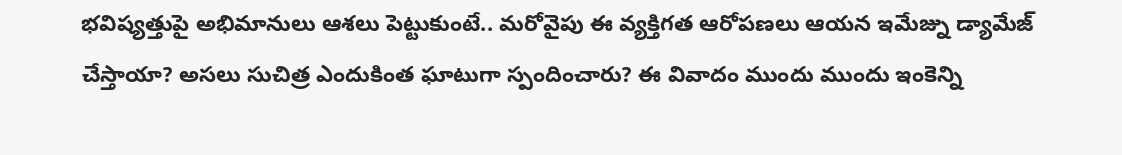భవిష్యత్తుపై అభిమానులు ఆశలు పెట్టుకుంటే.. మరోవైపు ఈ వ్యక్తిగత ఆరోపణలు ఆయన ఇమేజ్ను డ్యామేజ్ చేస్తాయా? అసలు సుచిత్ర ఎందుకింత ఘాటుగా స్పందించారు? ఈ వివాదం ముందు ముందు ఇంకెన్ని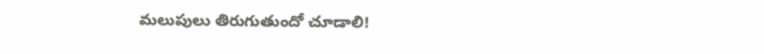మలుపులు తిరుగుతుందో చూడాలి!